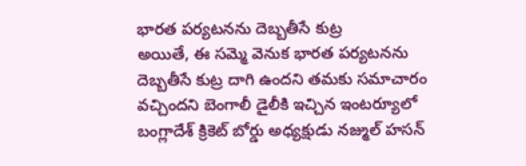భారత పర్యటనను దెబ్బతీసే కుట్ర
అయితే, ఈ సమ్మె వెనుక భారత పర్యటనను దెబ్బతీసే కుట్ర దాగి ఉందని తమకు సమాచారం వచ్చిందని బెంగాలీ డైలీకి ఇచ్చిన ఇంటర్యూలో బంగ్లాదేశ్ క్రికెట్ బోర్డు అధ్యక్షుడు నజ్ముల్ హసన్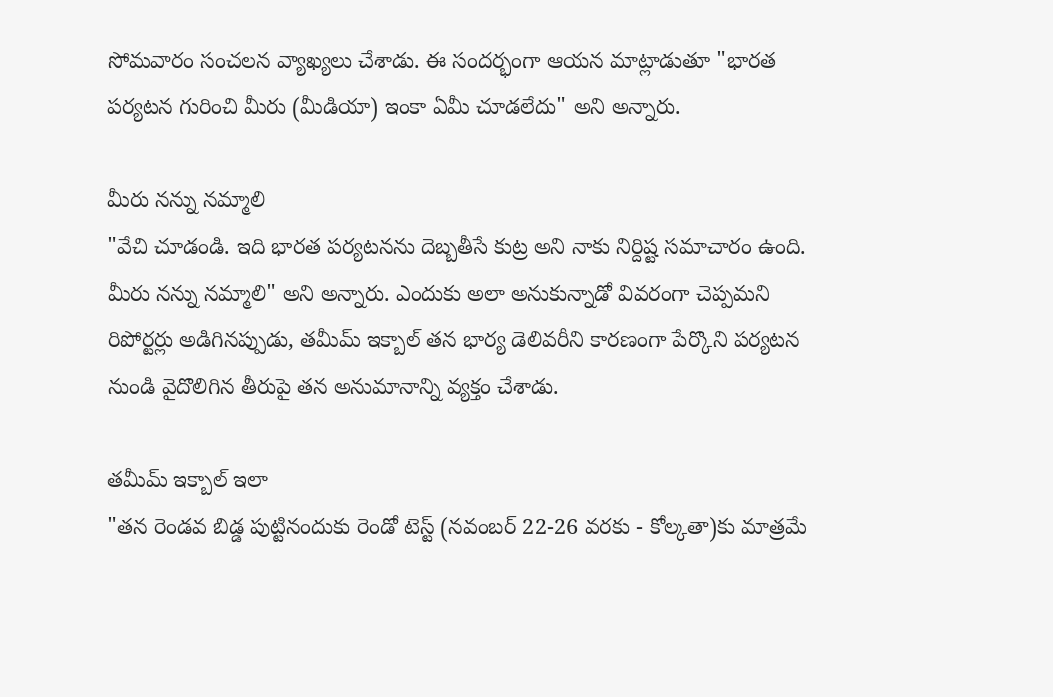సోమవారం సంచలన వ్యాఖ్యలు చేశాడు. ఈ సందర్భంగా ఆయన మాట్లాడుతూ "భారత పర్యటన గురించి మీరు (మీడియా) ఇంకా ఏమీ చూడలేదు" అని అన్నారు.

మీరు నన్ను నమ్మాలి
"వేచి చూడండి. ఇది భారత పర్యటనను దెబ్బతీసే కుట్ర అని నాకు నిర్దిష్ట సమాచారం ఉంది. మీరు నన్ను నమ్మాలి" అని అన్నారు. ఎందుకు అలా అనుకున్నాడో వివరంగా చెప్పమని రిపోర్టర్లు అడిగినప్పుడు, తమీమ్ ఇక్బాల్ తన భార్య డెలివరీని కారణంగా పేర్కొని పర్యటన నుండి వైదొలిగిన తీరుపై తన అనుమానాన్ని వ్యక్తం చేశాడు.

తమీమ్ ఇక్బాల్ ఇలా
"తన రెండవ బిడ్డ పుట్టినందుకు రెండో టెస్ట్ (నవంబర్ 22-26 వరకు - కోల్కతా)కు మాత్రమే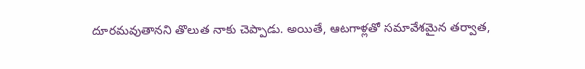దూరమవుతానని తొలుత నాకు చెప్పాడు. అయితే, ఆటగాళ్లతో సమావేశమైన తర్వాత,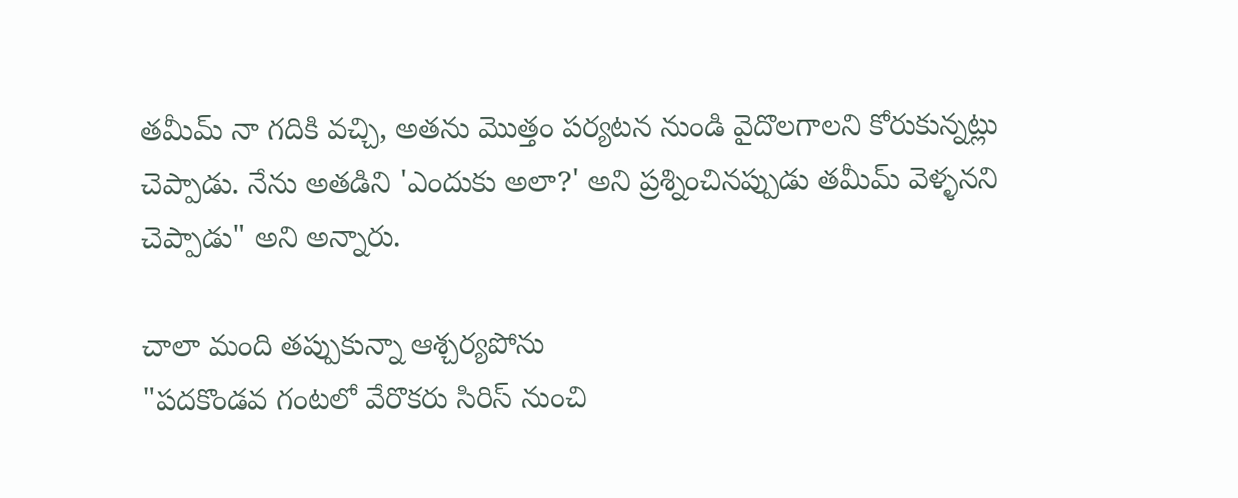తమీమ్ నా గదికి వచ్చి, అతను మొత్తం పర్యటన నుండి వైదొలగాలని కోరుకున్నట్లు చెప్పాడు. నేను అతడిని 'ఎందుకు అలా?' అని ప్రశ్నించినప్పుడు తమీమ్ వెళ్ళనని చెప్పాడు" అని అన్నారు.

చాలా మంది తప్పుకున్నా ఆశ్చర్యపోను
"పదకొండవ గంటలో వేరొకరు సిరిస్ నుంచి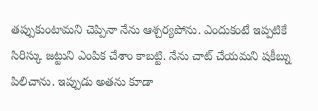తప్పుకుంటామని చెప్పినా నేను ఆశ్చర్యపోను. ఎందుకంటే ఇప్పటికే సిరిస్కు జట్టుని ఎంపిక చేశాం కాబట్టి. నేను చాట్ చేయమని షకీబ్ను పిలిచాను. ఇప్పుడు అతను కూడా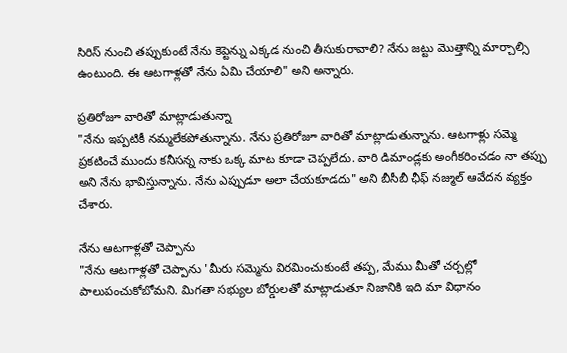సిరిస్ నుంచి తప్పుకుంటే నేను కెప్టెన్ను ఎక్కడ నుంచి తీసుకురావాలి? నేను జట్టు మొత్తాన్ని మార్చాల్సి ఉంటుంది. ఈ ఆటగాళ్లతో నేను ఏమి చేయాలి" అని అన్నారు.

ప్రతిరోజూ వారితో మాట్లాడుతున్నా
"నేను ఇప్పటికీ నమ్మలేకపోతున్నాను. నేను ప్రతిరోజూ వారితో మాట్లాడుతున్నాను. ఆటగాళ్లు సమ్మె ప్రకటించే ముందు కనీసన్న నాకు ఒక్క మాట కూడా చెప్పలేదు. వారి డిమాండ్లకు అంగీకరించడం నా తప్పు అని నేను భావిస్తున్నాను. నేను ఎప్పుడూ అలా చేయకూడదు" అని బీసీబీ ఛీఫ్ నజ్ముల్ ఆవేదన వ్యక్తం చేశారు.

నేను ఆటగాళ్లతో చెప్పాను
"నేను ఆటగాళ్లతో చెప్పాను 'మీరు సమ్మెను విరమించుకుంటే తప్ప, మేము మీతో చర్చల్లో పాలుపంచుకోబోమని. మిగతా సభ్యుల బోర్డులతో మాట్లాడుతూ నిజానికి ఇది మా విధానం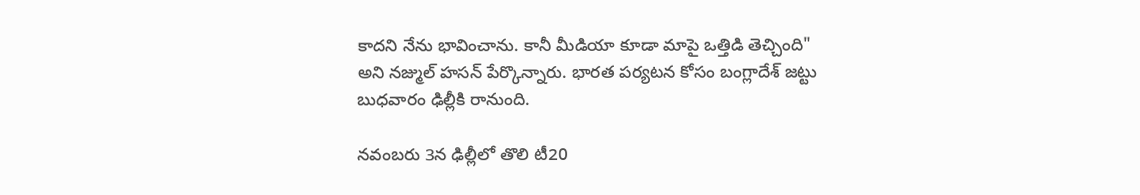కాదని నేను భావించాను. కానీ మీడియా కూడా మాపై ఒత్తిడి తెచ్చింది" అని నజ్ముల్ హసన్ పేర్కొన్నారు. భారత పర్యటన కోసం బంగ్లాదేశ్ జట్టు బుధవారం ఢిల్లీకి రానుంది.

నవంబరు 3న ఢిల్లీలో తొలి టీ20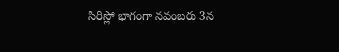సిరిస్లో భాగంగా నవంబరు 3న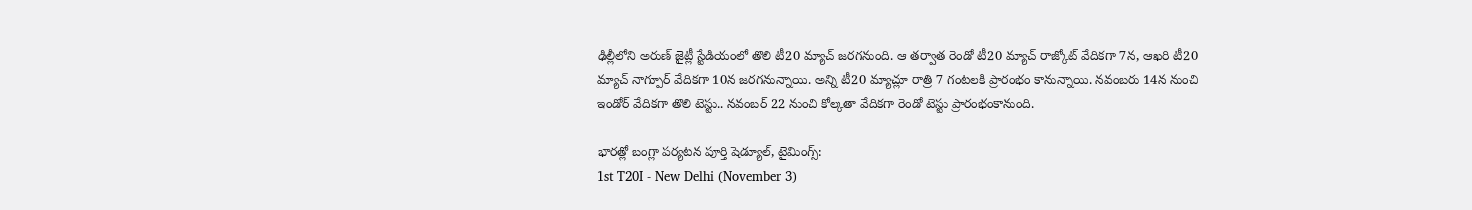ఢిల్లీలోని అరుణ్ జైట్లీ స్టేడియంలో తొలి టీ20 మ్యాచ్ జరగనుంది. ఆ తర్వాత రెండో టీ20 మ్యాచ్ రాజ్కోట్ వేదికగా 7న, ఆఖరి టీ20 మ్యాచ్ నాగ్పూర్ వేదికగా 10న జరగనున్నాయి. అన్ని టీ20 మ్యాచ్లూ రాత్రి 7 గంటలకి ప్రారంభం కానున్నాయి. నవంబరు 14న నుంచి ఇండోర్ వేదికగా తొలి టెస్టు.. నవంబర్ 22 నుంచి కోల్కతా వేదికగా రెండో టెస్టు ప్రారంభంకానుంది.

భారత్లో బంగ్లా పర్యటన పూర్తి షెడ్యూల్, టైమింగ్స్:
1st T20I - New Delhi (November 3)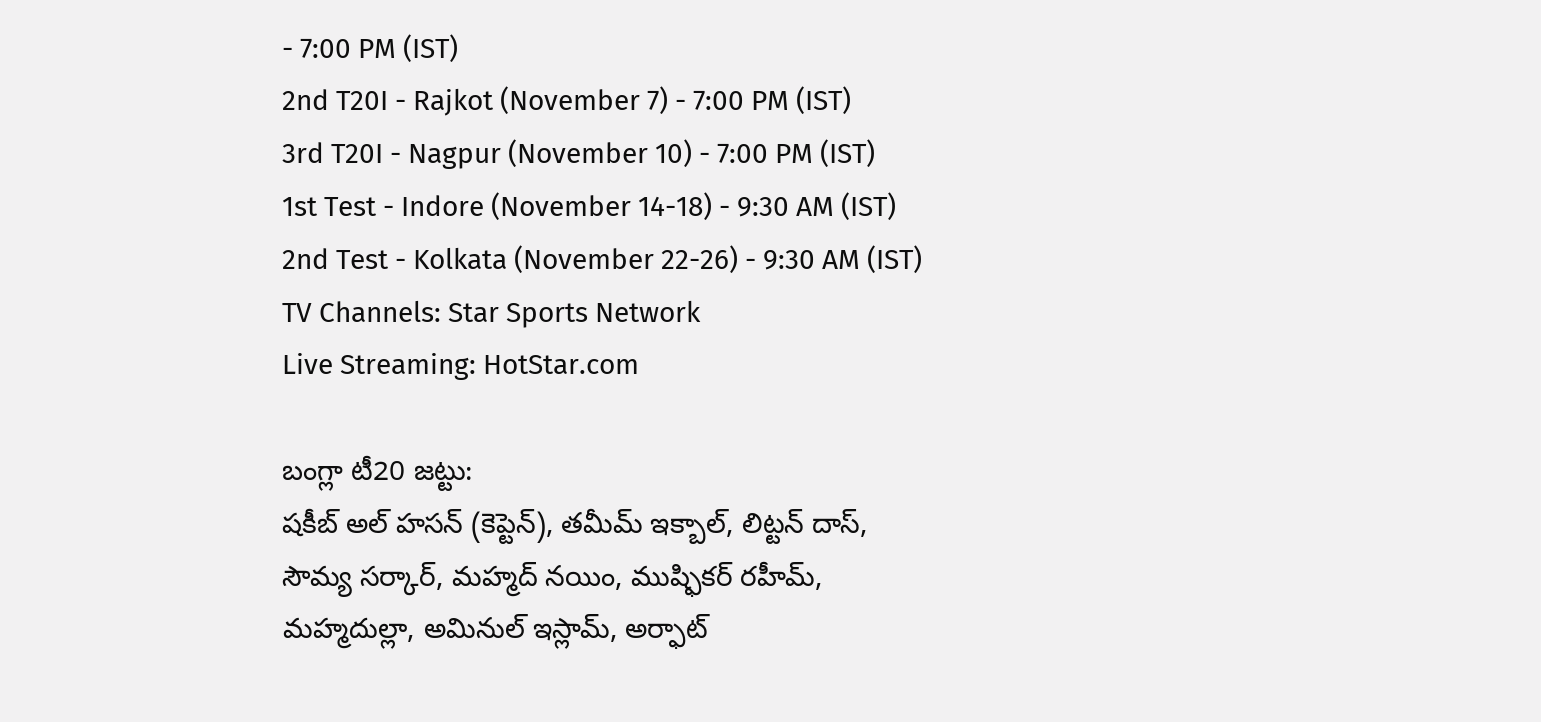- 7:00 PM (IST)
2nd T20I - Rajkot (November 7) - 7:00 PM (IST)
3rd T20I - Nagpur (November 10) - 7:00 PM (IST)
1st Test - Indore (November 14-18) - 9:30 AM (IST)
2nd Test - Kolkata (November 22-26) - 9:30 AM (IST)
TV Channels: Star Sports Network
Live Streaming: HotStar.com

బంగ్లా టీ20 జట్టు:
షకీబ్ అల్ హసన్ (కెప్టెన్), తమీమ్ ఇక్బాల్, లిట్టన్ దాస్, సౌమ్య సర్కార్, మహ్మద్ నయిం, ముష్ఫికర్ రహీమ్, మహ్మదుల్లా, అమినుల్ ఇస్లామ్, అర్ఫాట్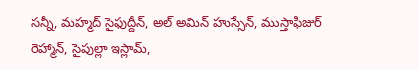సన్నీ, మహ్మద్ సైఫుద్దీన్, అల్ అమిన్ హుస్సేన్, ముస్తాఫిజుర్ రెహ్మాన్, సైపుల్లా ఇస్లామ్,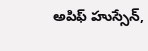అపిఫ్ హుస్సేన్,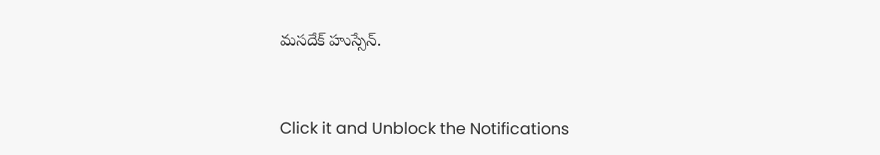మసదేక్ హుస్సేన్.


Click it and Unblock the Notifications